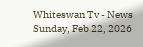Whiteswan Tv - News
Sunday, Feb 22, 2026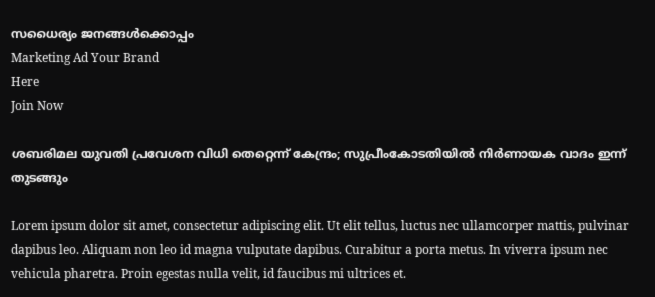സധൈര്യം ജനങ്ങൾക്കൊപ്പം
Marketing Ad Your Brand
Here
Join Now

ശബരിമല യുവതി പ്രവേശന വിധി തെറ്റെന്ന് കേന്ദ്രം; സുപ്രീംകോടതിയിൽ നിർണായക വാദം ഇന്ന് തുടങ്ങും

Lorem ipsum dolor sit amet, consectetur adipiscing elit. Ut elit tellus, luctus nec ullamcorper mattis, pulvinar dapibus leo. Aliquam non leo id magna vulputate dapibus. Curabitur a porta metus. In viverra ipsum nec vehicula pharetra. Proin egestas nulla velit, id faucibus mi ultrices et.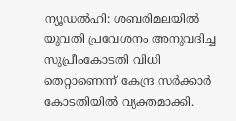ന്യൂഡൽഹി: ശബരിമലയിൽ യുവതി പ്രവേശനം അനുവദിച്ച സുപ്രീംകോടതി വിധി തെറ്റാണെന്ന് കേന്ദ്ര സർക്കാർ കോടതിയിൽ വ്യക്തമാക്കി.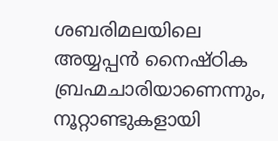ശബരിമലയിലെ അയ്യപ്പൻ നൈഷ്ഠിക ബ്രഹ്മചാരിയാണെന്നും, നൂറ്റാണ്ടുകളായി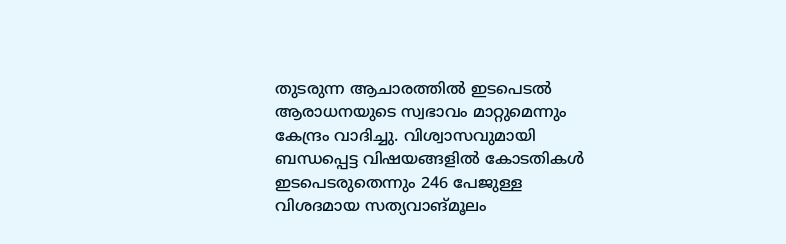തുടരുന്ന ആചാരത്തിൽ ഇടപെടൽ ആരാധനയുടെ സ്വഭാവം മാറ്റുമെന്നും കേന്ദ്രം വാദിച്ചു. വിശ്വാസവുമായി ബന്ധപ്പെട്ട വിഷയങ്ങളിൽ കോടതികൾ ഇടപെടരുതെന്നും 246 പേജുള്ള വിശദമായ സത്യവാങ്മൂലം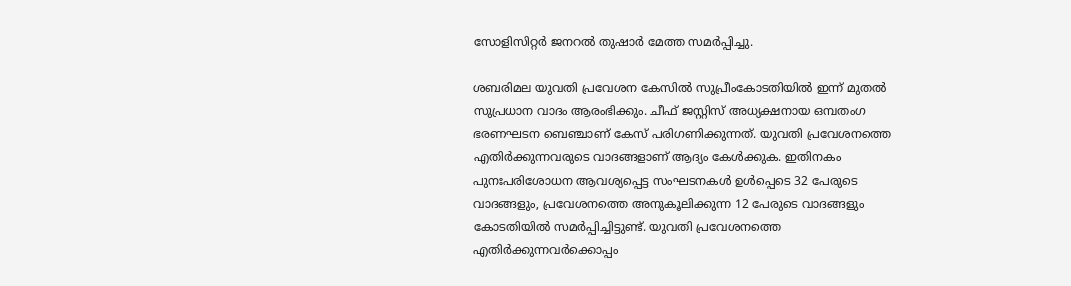സോളിസിറ്റർ ജനറൽ തുഷാർ മേത്ത സമർപ്പിച്ചു.

ശബരിമല യുവതി പ്രവേശന കേസിൽ സുപ്രീംകോടതിയിൽ ഇന്ന് മുതൽ സുപ്രധാന വാദം ആരംഭിക്കും. ചീഫ് ജസ്റ്റിസ് അധ്യക്ഷനായ ഒമ്പതംഗ ഭരണഘടന ബെഞ്ചാണ് കേസ് പരിഗണിക്കുന്നത്. യുവതി പ്രവേശനത്തെ എതിർക്കുന്നവരുടെ വാദങ്ങളാണ് ആദ്യം കേൾക്കുക. ഇതിനകം പുനഃപരിശോധന ആവശ്യപ്പെട്ട സംഘടനകൾ ഉൾപ്പെടെ 32 പേരുടെ വാദങ്ങളും, പ്രവേശനത്തെ അനുകൂലിക്കുന്ന 12 പേരുടെ വാദങ്ങളും കോടതിയിൽ സമർപ്പിച്ചിട്ടുണ്ട്. യുവതി പ്രവേശനത്തെ എതിർക്കുന്നവർക്കൊപ്പം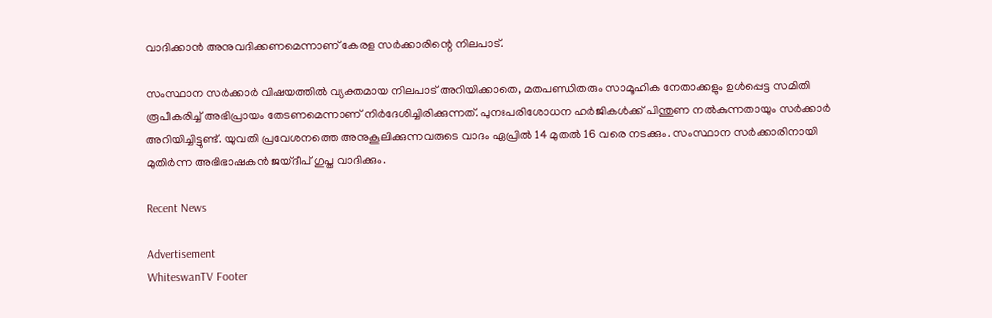വാദിക്കാൻ അനുവദിക്കണമെന്നാണ് കേരള സർക്കാരിന്റെ നിലപാട്.

സംസ്ഥാന സർക്കാർ വിഷയത്തിൽ വ്യക്തമായ നിലപാട് അറിയിക്കാതെ, മതപണ്ഡിതരും സാമൂഹിക നേതാക്കളും ഉൾപ്പെട്ട സമിതി രൂപീകരിച്ച് അഭിപ്രായം തേടണമെന്നാണ് നിർദേശിച്ചിരിക്കുന്നത്. പുനഃപരിശോധന ഹർജികൾക്ക് പിന്തുണ നൽകുന്നതായും സർക്കാർ അറിയിച്ചിട്ടുണ്ട്. യുവതി പ്രവേശനത്തെ അനുകൂലിക്കുന്നവരുടെ വാദം ഏപ്രിൽ 14 മുതൽ 16 വരെ നടക്കും. സംസ്ഥാന സർക്കാരിനായി മുതിർന്ന അഭിഭാഷകൻ ജയ്ദീപ് ഗുപ്ത വാദിക്കും.

Recent News

Advertisement
WhiteswanTV Footer